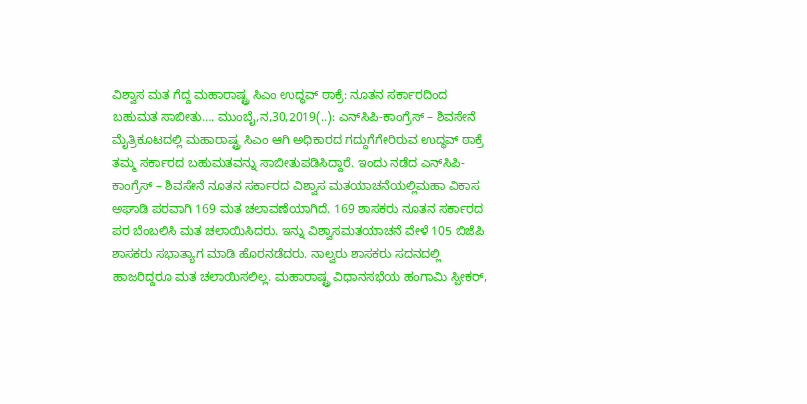ವಿಶ್ವಾಸ ಮತ ಗೆದ್ದ ಮಹಾರಾಷ್ಟ್ರ ಸಿಎಂ ಉದ್ಧವ್ ಠಾಕ್ರೆ: ನೂತನ ಸರ್ಕಾರದಿಂದ ಬಹುಮತ ಸಾಬೀತು…. ಮುಂಬೈ,ನ,30,2019(..): ಎನ್‌ಸಿಪಿ-ಕಾಂಗ್ರೆಸ್ – ಶಿವಸೇನೆ ಮೈತ್ರಿಕೂಟದಲ್ಲಿ ಮಹಾರಾಷ್ಟ್ರ ಸಿಎಂ ಆಗಿ ಅಧಿಕಾರದ ಗದ್ದುಗೆಗೇರಿರುವ ಉದ್ಧವ್ ಠಾಕ್ರೆ ತಮ್ಮ ಸರ್ಕಾರದ ಬಹುಮತವನ್ನು ಸಾಬೀತುಪಡಿಸಿದ್ದಾರೆ. ಇಂದು ನಡೆದ ಎನ್‌ಸಿಪಿ-ಕಾಂಗ್ರೆಸ್ – ಶಿವಸೇನೆ ನೂತನ ಸರ್ಕಾರದ ವಿಶ್ವಾಸ ಮತಯಾಚನೆಯಲ್ಲಿಮಹಾ ವಿಕಾಸ ಅಘಾಡಿ ಪರವಾಗಿ 169 ಮತ ಚಲಾವಣೆಯಾಗಿದೆ. 169 ಶಾಸಕರು ನೂತನ ಸರ್ಕಾರದ ಪರ ಬೆಂಬಲಿಸಿ ಮತ ಚಲಾಯಿಸಿದರು. ಇನ್ನು ವಿಶ್ವಾಸಮತಯಾಚನೆ ವೇಳೆ 105 ಬಿಜೆಪಿ ಶಾಸಕರು ಸಭಾತ್ಯಾಗ ಮಾಡಿ ಹೊರನಡೆದರು. ನಾಲ್ವರು ಶಾಸಕರು ಸದನದಲ್ಲಿ ಹಾಜರಿದ್ದರೂ ಮತ ಚಲಾಯಿಸಲಿಲ್ಲ. ಮಹಾರಾಷ್ಟ್ರ ವಿಧಾನಸಭೆಯ ಹಂಗಾಮಿ ಸ್ಪೀಕರ್,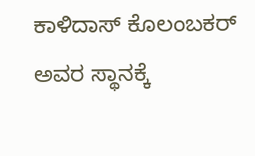ಕಾಳಿದಾಸ್ ಕೊಲಂಬಕರ್ ಅವರ ಸ್ಥಾನಕ್ಕೆ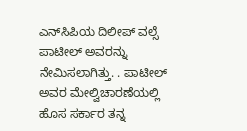ಎನ್‌ಸಿಪಿಯ ದಿಲೀಪ್ ವಲ್ಸೆ ಪಾಟೀಲ್ ಅವರನ್ನು ನೇಮಿಸಲಾಗಿತ್ತು. . ಪಾಟೀಲ್ ಅವರ ಮೇಲ್ವಿಚಾರಣೆಯಲ್ಲಿ ಹೊಸ ಸರ್ಕಾರ ತನ್ನ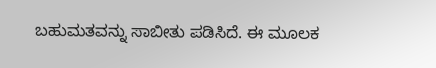ಬಹುಮತವನ್ನು ಸಾಬೀತು ಪಡಿಸಿದೆ. ಈ ಮೂಲಕ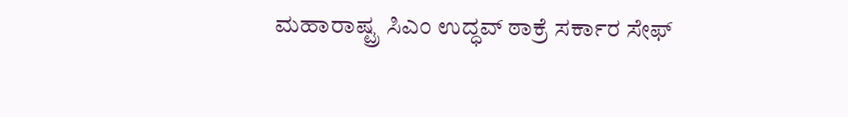ಮಹಾರಾಷ್ಟ್ರ ಸಿಎಂ ಉದ್ಧವ್ ಠಾಕ್ರೆ ಸರ್ಕಾರ ಸೇಫ್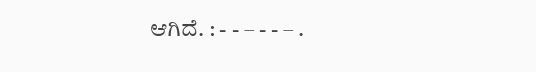ಆಗಿದೆ. : - - – - - – .